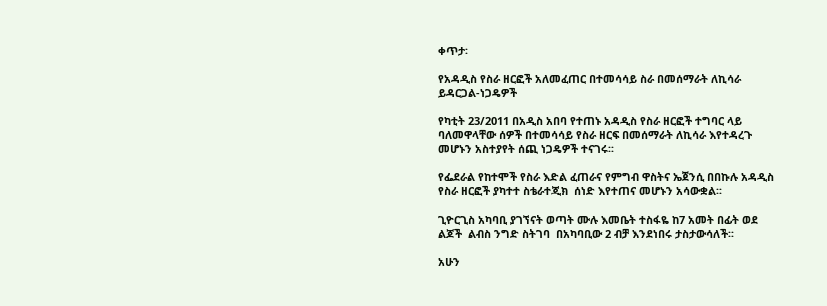ቀጥታ፡

የአዳዲስ የስራ ዘርፎች አለመፈጠር በተመሳሳይ ስራ በመሰማራት ለኪሳራ ይዳርጋል-ነጋዴዎች

የካቲት 23/2011 በአዲስ አበባ የተጠኑ አዳዲስ የስራ ዘርፎች ተግባር ላይ ባለመዋላቸው ሰዎች በተመሳሳይ የስራ ዘርፍ በመሰማራት ለኪሳራ እየተዳረጉ መሆኑን አስተያየት ሰጪ ነጋዴዎች ተናገሩ፡፡

የፌደራል የከተሞች የስራ እድል ፈጠራና የምግብ ዋስትና ኤጀንሲ በበኩሉ አዳዲስ የስራ ዘርፎች ያካተተ ስቴራተጂክ  ሰነድ እየተጠና መሆኑን አሳውቋል፡፡

ጊዮርጊስ አካባቢ ያገኘናት ወጣት ሙሉ እመቤት ተስፋዬ ከ7 አመት በፊት ወደ ልጆች  ልብስ ንግድ ስትገባ  በአካባቢው 2 ብቻ እንደነበሩ ታስታውሳለች፡፡

አሁን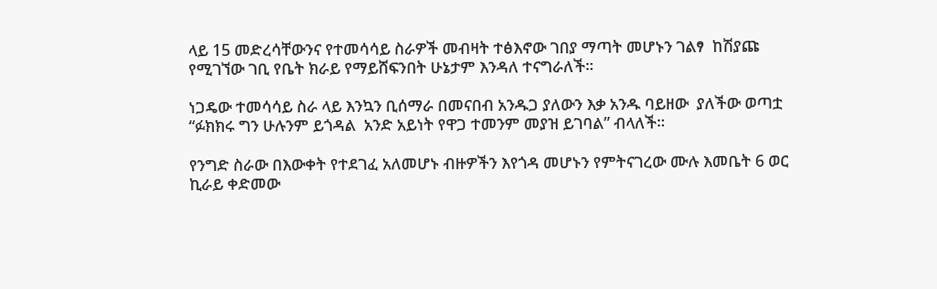ላይ 15 መድረሳቸውንና የተመሳሳይ ስራዎች መብዛት ተፅእኖው ገበያ ማጣት መሆኑን ገልፃ  ከሽያጩ የሚገኘው ገቢ የቤት ክራይ የማይሸፍንበት ሁኔታም እንዳለ ተናግራለች፡፡

ነጋዴው ተመሳሳይ ስራ ላይ እንኳን ቢሰማራ በመናበብ አንዱጋ ያለውን እቃ አንዱ ባይዘው  ያለችው ወጣቷ  “ፉክክሩ ግን ሁሉንም ይጎዳል  አንድ አይነት የዋጋ ተመንም መያዝ ይገባል” ብላለች፡፡

የንግድ ስራው በእውቀት የተደገፈ አለመሆኑ ብዙዎችን እየጎዳ መሆኑን የምትናገረው ሙሉ እመቤት 6 ወር ኪራይ ቀድመው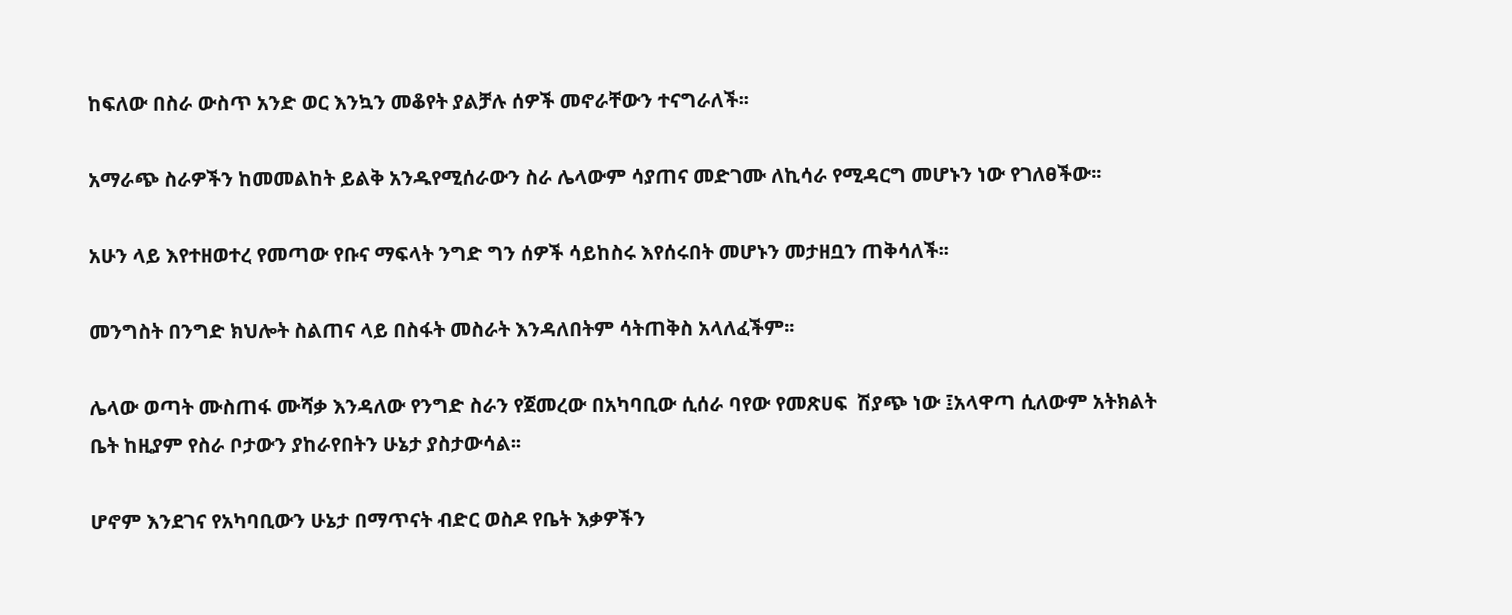ከፍለው በስራ ውስጥ አንድ ወር እንኳን መቆየት ያልቻሉ ሰዎች መኖራቸውን ተናግራለች፡፡

አማራጭ ስራዎችን ከመመልከት ይልቅ አንዱየሚሰራውን ስራ ሌላውም ሳያጠና መድገሙ ለኪሳራ የሚዳርግ መሆኑን ነው የገለፀችው፡፡

አሁን ላይ እየተዘወተረ የመጣው የቡና ማፍላት ንግድ ግን ሰዎች ሳይከስሩ እየሰሩበት መሆኑን መታዘቧን ጠቅሳለች፡፡

መንግስት በንግድ ክህሎት ስልጠና ላይ በስፋት መስራት እንዳለበትም ሳትጠቅስ አላለፈችም፡፡

ሌላው ወጣት ሙስጠፋ ሙሻቃ እንዳለው የንግድ ስራን የጀመረው በአካባቢው ሲሰራ ባየው የመጽሀፍ  ሽያጭ ነው ፤አላዋጣ ሲለውም አትክልት ቤት ከዚያም የስራ ቦታውን ያከራየበትን ሁኔታ ያስታውሳል፡፡

ሆኖም እንደገና የአካባቢውን ሁኔታ በማጥናት ብድር ወስዶ የቤት እቃዎችን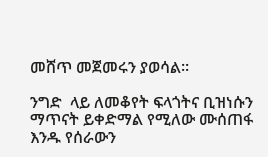መሸጥ መጀመሩን ያወሳል፡፡

ንግድ  ላይ ለመቆየት ፍላጎትና ቢዝነሱን ማጥናት ይቀድማል የሚለው ሙሰጠፋ እንዱ የሰራውን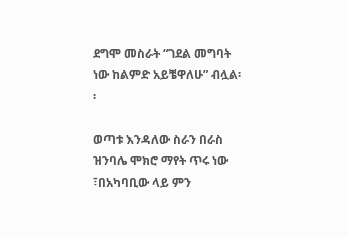ደግሞ መስራት “ገደል መግባት ነው ከልምድ አይቼዋለሁ” ብሏል፡፡

ወጣቱ እንዳለው ስራን በራስ ዝንባሌ ሞክሮ ማየት ጥሩ ነው ፣በአካባቢው ላይ ምን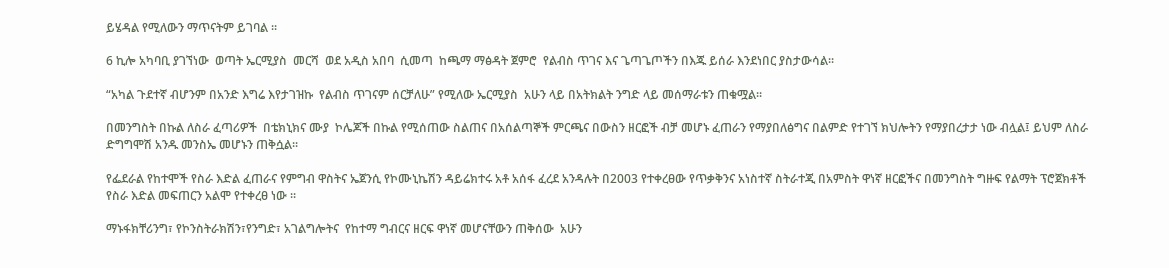ይሄዳል የሚለውን ማጥናትም ይገባል ፡፡

6 ኪሎ አካባቢ ያገኘነው  ወጣት ኤርሚያስ  መርሻ  ወደ አዲስ አበባ  ሲመጣ  ከጫማ ማፅዳት ጀምሮ  የልብስ ጥገና እና ጌጣጌጦችን በእጁ ይሰራ እንደነበር ያስታውሳል፡፡

“አካል ጉደተኛ ብሆንም በአንድ እግሬ እየታገዝኩ  የልብስ ጥገናም ሰርቻለሁ” የሚለው ኤርሚያስ  አሁን ላይ በአትክልት ንግድ ላይ መሰማራቱን ጠቁሟል፡፡

በመንግስት በኩል ለስራ ፈጣሪዎች  በቴክኒክና ሙያ  ኮሌጆች በኩል የሚሰጠው ስልጠና በአሰልጣኞች ምርጫና በውስን ዘርፎች ብቻ መሆኑ ፈጠራን የማያበለፅግና በልምድ የተገኘ ክህሎትን የማያበረታታ ነው ብሏል፤ ይህም ለስራ ድግግሞሽ አንዱ መንስኤ መሆኑን ጠቅሷል፡፡

የፌደራል የከተሞች የስራ እድል ፈጠራና የምግብ ዋስትና ኤጀንሲ የኮሙኒኬሽን ዳይሬክተሩ አቶ አሰፋ ፈረደ አንዳሉት በ2003 የተቀረፀው የጥቃቅንና አነስተኛ ስትራተጂ በአምስት ዋነኛ ዘርፎችና በመንግስት ግዙፍ የልማት ፕሮጀክቶች የስራ እድል መፍጠርን አልሞ የተቀረፀ ነው ፡፡

ማኑፋክቸሪንግ፣ የኮንስትራክሽን፣የንግድ፣ አገልግሎትና  የከተማ ግብርና ዘርፍ ዋነኛ መሆናቸውን ጠቅሰው  አሁን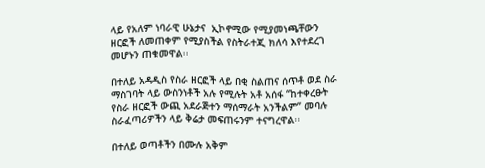ላይ የአለም ነባራዊ ሁኔታና  ኢኮኖሚው የሚያመነጫቸውን ዘርፎች ለመጠቀም የሚያስችል የስትራተጂ ክለሳ እየተደረገ መሆኑን ጠቁመዋል፡፡

በተለይ አዳዲስ የስራ ዘርፎች ላይ በቂ ስልጠና ሰጥቶ ወደ ስራ ማስገባት ላይ ውስንነቶች አሉ የሚሉት አቶ አሰፋ “ከተቀረፁት የስራ ዘርፎች ውጪ አደራጅተን ማሰማራት አንችልም” መባሉ ስራፈጣሪዎችን ላይ ቅሬታ መፍጠሩንም ተናግረዋል፡፡

በተለይ ወጣቶችን በሙሉ አቅም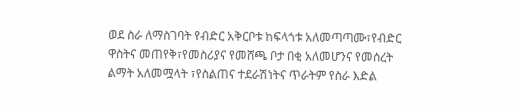ወደ ስራ ለማስገባት የብድር አቅርቦቱ ከፍላጎቱ አለመጣጣሙ፣የብድር ዋስትና መጠየቅ፣የመስሪያና የመሸጫ ቦታ በቂ አለመሆንና የመሰረት ልማት አለመሟላት ፣የስልጠና ተደራሽነትና ጥራትም የስራ እድል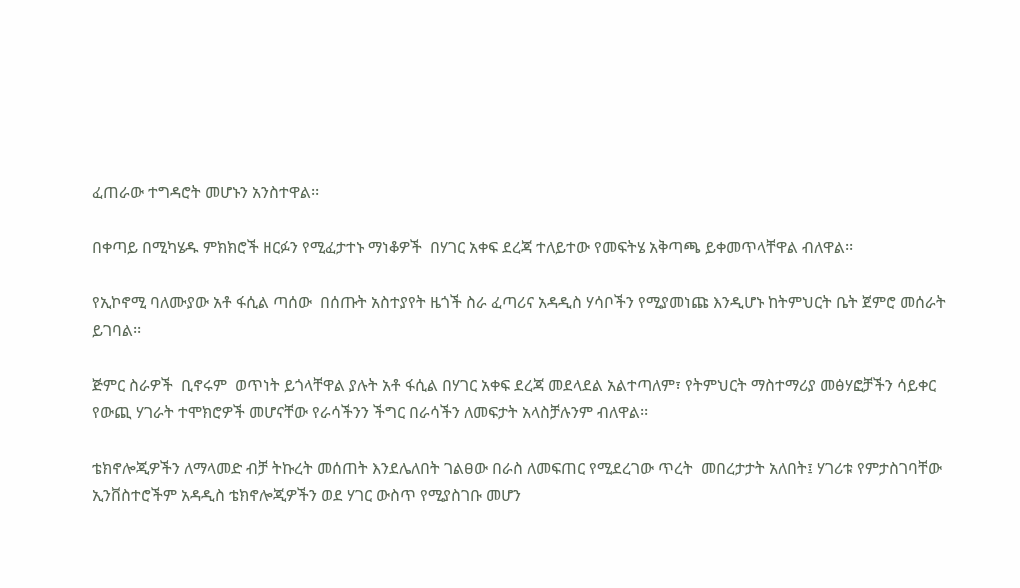ፈጠራው ተግዳሮት መሆኑን አንስተዋል፡፡

በቀጣይ በሚካሄዱ ምክክሮች ዘርፉን የሚፈታተኑ ማነቆዎች  በሃገር አቀፍ ደረጃ ተለይተው የመፍትሄ አቅጣጫ ይቀመጥላቸዋል ብለዋል፡፡

የኢኮኖሚ ባለሙያው አቶ ፋሲል ጣሰው  በሰጡት አስተያየት ዜጎች ስራ ፈጣሪና አዳዲስ ሃሳቦችን የሚያመነጩ እንዲሆኑ ከትምህርት ቤት ጀምሮ መሰራት ይገባል፡፡

ጅምር ስራዎች  ቢኖሩም  ወጥነት ይጎላቸዋል ያሉት አቶ ፋሲል በሃገር አቀፍ ደረጃ መደላደል አልተጣለም፣ የትምህርት ማስተማሪያ መፅሃፎቻችን ሳይቀር የውጪ ሃገራት ተሞክሮዎች መሆናቸው የራሳችንን ችግር በራሳችን ለመፍታት አላስቻሉንም ብለዋል፡፡

ቴክኖሎጂዎችን ለማላመድ ብቻ ትኩረት መሰጠት እንደሌለበት ገልፀው በራስ ለመፍጠር የሚደረገው ጥረት  መበረታታት አለበት፤ ሃገሪቱ የምታስገባቸው ኢንቨስተሮችም አዳዲስ ቴክኖሎጂዎችን ወደ ሃገር ውስጥ የሚያስገቡ መሆን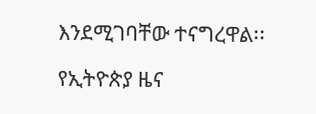እንደሚገባቸው ተናግረዋል፡፡

የኢትዮጵያ ዜና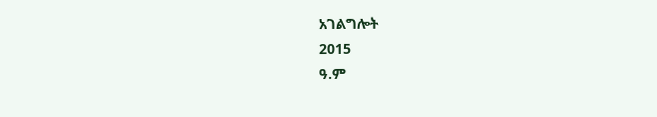አገልግሎት
2015
ዓ.ም